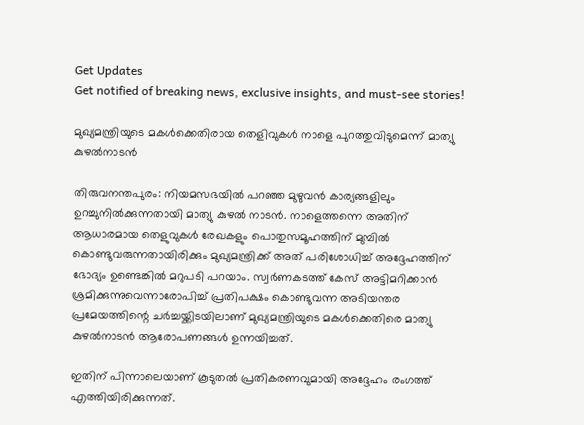Get Updates
Get notified of breaking news, exclusive insights, and must-see stories!

മുഖ്യമന്ത്രിയുടെ മകള്‍ക്കെതിരായ തെളിവുകള്‍ നാളെ പുറത്തുവിടുമെന്ന് മാത്യു കുഴല്‍നാടന്‍

തിരുവനന്തപുരം: നിയമസഭയില്‍ പറഞ്ഞ മുഴുവന്‍ കാര്യങ്ങളിലും ഉറച്ചുനില്‍ക്കുന്നതായി മാത്യു കുഴല്‍ നാടന്‍. നാളെത്തന്നെ അതിന് ആധാരമായ തെളുവുകള്‍ രേഖകളും പൊതുസമൂഹത്തിന് മുമ്പില്‍ കൊണ്ടുവരുന്നതായിരിക്കും മുഖ്യമന്ത്രിക്ക് അത് പരിശോധിച്ച് അദ്ദേഹത്തിന് ഭോദ്യം ഉണ്ടെങ്കില്‍ മറുപടി പറയാം. സ്വര്‍ണകടത്ത് കേസ് അട്ടിമറിക്കാന്‍ ശ്രമിക്കുന്നുവെന്നാരോപിച്ച് പ്രതിപക്ഷം കൊണ്ടുവന്ന അടിയന്തര പ്രമേയത്തിന്റെ ചര്‍ച്ചയ്ക്കിടയിലാണ് മുഖ്യമന്ത്രിയുടെ മകള്‍ക്കെതിരെ മാത്യു കുഴല്‍നാടന്‍ ആരോപണങ്ങള്‍ ഉന്നയിച്ചത്.

ഇതിന് പിന്നാലെയാണ് കൂടുതല്‍ പ്രതികരണവുമായി അദ്ദേഹം രംഗത്ത് എത്തിയിരിക്കുന്നത്.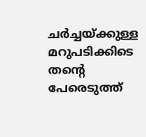ചര്‍ച്ചയ്ക്കുള്ള മറുപടിക്കിടെ തന്റെ പേരെടുത്ത്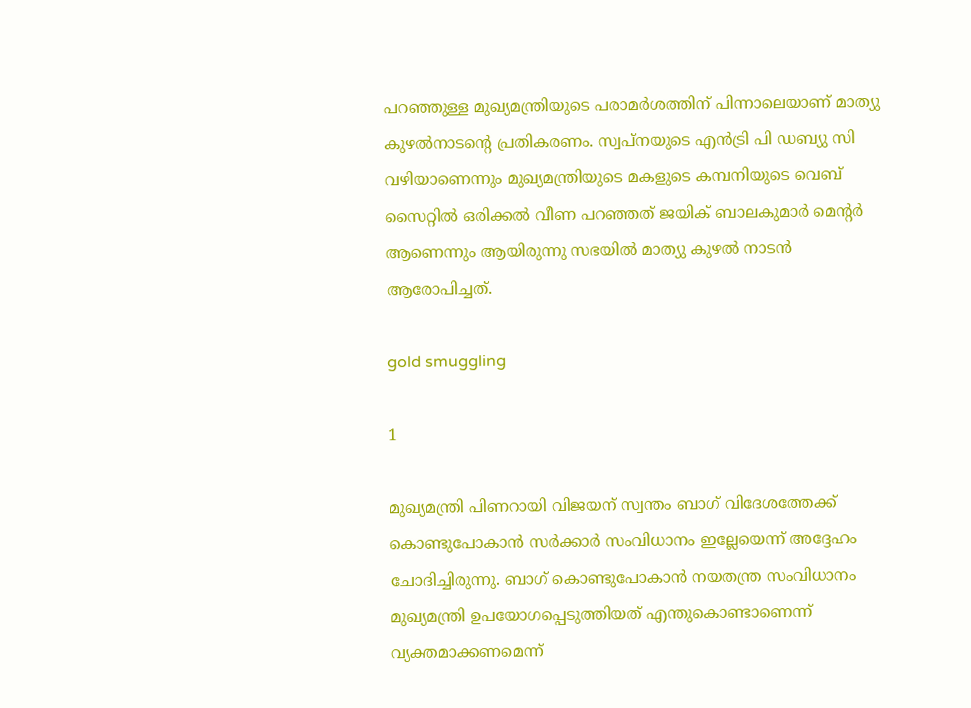പറഞ്ഞുള്ള മുഖ്യമന്ത്രിയുടെ പരാമര്‍ശത്തിന് പിന്നാലെയാണ് മാത്യു കുഴല്‍നാടന്റെ പ്രതികരണം. സ്വപ്നയുടെ എന്‍ട്രി പി ഡബ്യു സി വഴിയാണെന്നും മുഖ്യമന്ത്രിയുടെ മകളുടെ കമ്പനിയുടെ വെബ് സൈറ്റില്‍ ഒരിക്കല്‍ വീണ പറഞ്ഞത് ജയിക് ബാലകുമാര്‍ മെന്റര്‍ ആണെന്നും ആയിരുന്നു സഭയില്‍ മാത്യു കുഴല്‍ നാടന്‍ ആരോപിച്ചത്.

gold smuggling

1

മുഖ്യമന്ത്രി പിണറായി വിജയന് സ്വന്തം ബാഗ് വിദേശത്തേക്ക് കൊണ്ടുപോകാന്‍ സര്‍ക്കാര്‍ സംവിധാനം ഇല്ലേയെന്ന് അദ്ദേഹം ചോദിച്ചിരുന്നു. ബാഗ് കൊണ്ടുപോകാന്‍ നയതന്ത്ര സംവിധാനം മുഖ്യമന്ത്രി ഉപയോഗപ്പെടുത്തിയത് എന്തുകൊണ്ടാണെന്ന് വ്യക്തമാക്കണമെന്ന്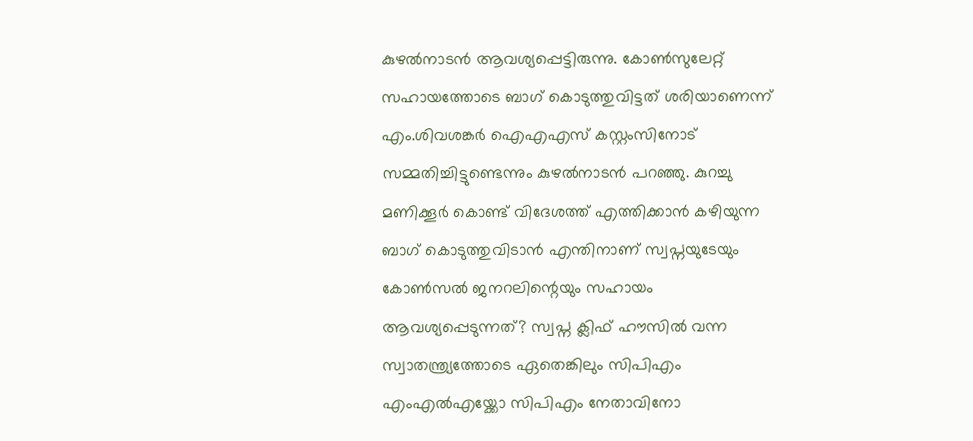കുഴല്‍നാടന്‍ ആവശ്യപ്പെട്ടിരുന്നു. കോണ്‍സുലേറ്റ് സഹായത്തോടെ ബാഗ് കൊടുത്തുവിട്ടത് ശരിയാണെന്ന് എം.ശിവശങ്കര്‍ ഐഎഎസ് കസ്റ്റംസിനോട് സമ്മതിച്ചിട്ടുണ്ടെന്നും കുഴല്‍നാടന്‍ പറഞ്ഞു. കുറച്ചു മണിക്കൂര്‍ കൊണ്ട് വിദേശത്ത് എത്തിക്കാന്‍ കഴിയുന്ന ബാഗ് കൊടുത്തുവിടാന്‍ എന്തിനാണ് സ്വപ്നയുടേയും കോണ്‍സല്‍ ജനറലിന്റെയും സഹായം ആവശ്യപ്പെടുന്നത്? സ്വപ്ന ക്ലിഫ് ഹൗസില്‍ വന്ന സ്വാതന്ത്ര്യത്തോടെ ഏതെങ്കിലും സിപിഎം എംഎല്‍എയ്ക്കോ സിപിഎം നേതാവിനോ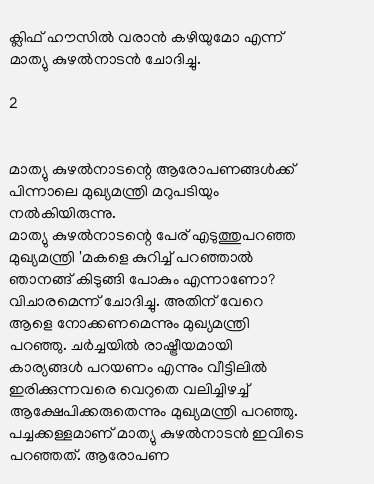ക്ലിഫ് ഹൗസില്‍ വരാന്‍ കഴിയുമോ എന്ന് മാത്യു കുഴല്‍നാടന്‍ ചോദിച്ചു.

2


മാത്യു കുഴല്‍നാടന്റെ ആരോപണങ്ങള്‍ക്ക് പിന്നാലെ മുഖ്യമന്ത്രി മറുപടിയും നല്‍കിയിരുന്നു.
മാത്യു കുഴല്‍നാടന്റെ പേര് എടുത്തുപറഞ്ഞ മുഖ്യമന്ത്രി 'മകളെ കുറിച്ച് പറഞ്ഞാല്‍ ഞാനങ്ങ് കിടുങ്ങി പോകും എന്നാണോ? വിചാരമെന്ന് ചോദിച്ചു. അതിന് വേറെ ആളെ നോക്കണമെന്നും മുഖ്യമന്ത്രി പറഞ്ഞു. ചര്‍ച്ചയില്‍ രാഷ്ട്രീയമായി കാര്യങ്ങള്‍ പറയണം എന്നും വീട്ടിലില്‍ ഇരിക്കുന്നവരെ വെറുതെ വലിച്ചിഴച്ച് ആക്ഷേപിക്കരുതെന്നും മുഖ്യമന്ത്രി പറഞ്ഞു. പച്ചക്കള്ളമാണ് മാത്യു കുഴല്‍നാടന്‍ ഇവിടെ പറഞ്ഞത്. ആരോപണ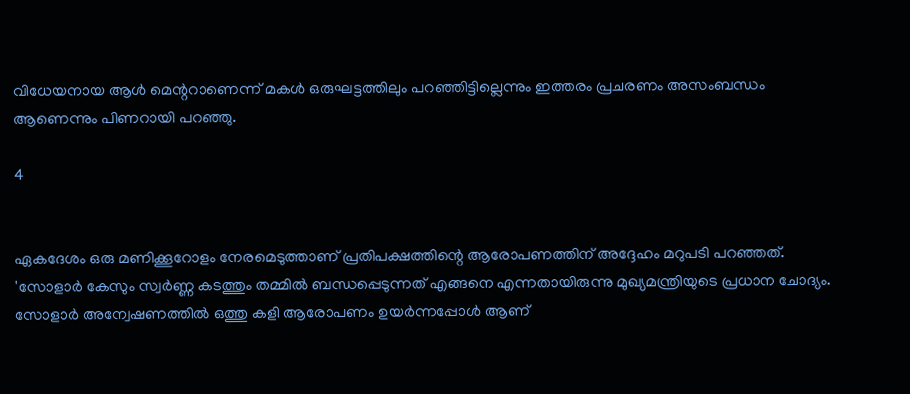വിധേയനായ ആള്‍ മെന്ററാണെന്ന് മകള്‍ ഒരുഘട്ടത്തിലും പറഞ്ഞിട്ടില്ലെന്നും ഇത്തരം പ്രചരണം അസംബന്ധം ആണെന്നും പിണറായി പറഞ്ഞു.

4


ഏകദേശം ഒരു മണിക്കൂറോളം നേരമെടുത്താണ് പ്രതിപക്ഷത്തിന്റെ ആരോപണത്തിന് അദ്ദേഹം മറുപടി പറഞ്ഞത്. 'സോളാര്‍ കേസും സ്വര്‍ണ്ണ കടത്തും തമ്മില്‍ ബന്ധപ്പെടുന്നത് എങ്ങനെ എന്നതായിരുന്നു മുഖ്യമന്ത്രിയുടെ പ്രധാന ചോദ്യം. സോളാര്‍ അന്വേഷണത്തില്‍ ഒത്തു കളി ആരോപണം ഉയര്‍ന്നപ്പോള്‍ ആണ്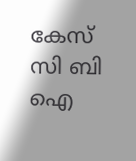കേസ് സി ബി ഐ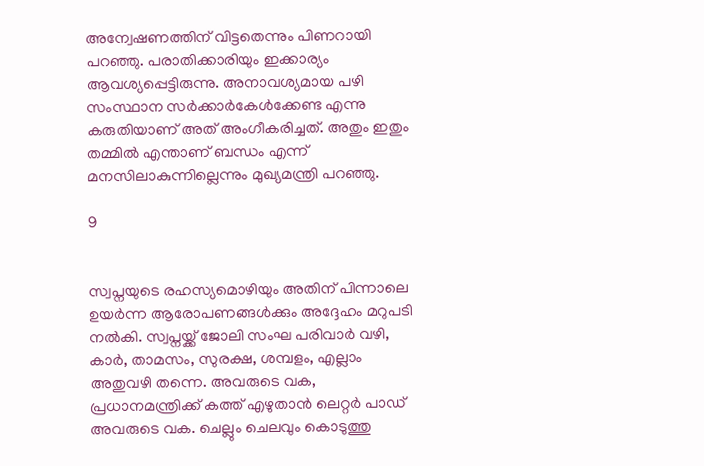അന്വേഷണത്തിന് വിട്ടതെന്നും പിണറായി പറഞ്ഞു. പരാതിക്കാരിയും ഇക്കാര്യം ആവശ്യപ്പെട്ടിരുന്നു. അനാവശ്യമായ പഴി സംസ്ഥാന സര്‍ക്കാര്‍കേള്‍ക്കേണ്ട എന്നു കരുതിയാണ് അത് അംഗീകരിച്ചത്. അതും ഇതും തമ്മില്‍ എന്താണ് ബന്ധം എന്ന് മനസിലാകുന്നില്ലെന്നും മുഖ്യമന്ത്രി പറഞ്ഞു.

9


സ്വപ്നയുടെ രഹസ്യമൊഴിയും അതിന് പിന്നാലെ ഉയര്‍ന്ന ആരോപണങ്ങള്‍ക്കും അദ്ദേഹം മറുപടി നല്‍കി. സ്വപ്നയ്ക്ക് ജോലി സംഘ പരിവാര്‍ വഴി, കാര്‍, താമസം, സുരക്ഷ, ശമ്പളം, എല്ലാം അതുവഴി തന്നെ. അവരുടെ വക, പ്രധാനമന്ത്രിക്ക് കത്ത് എഴുതാന്‍ ലെറ്റര്‍ പാഡ് അവരുടെ വക. ചെല്ലും ചെലവും കൊടുത്തു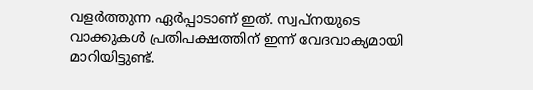വളര്‍ത്തുന്ന ഏര്‍പ്പാടാണ് ഇത്. സ്വപ്നയുടെ വാക്കുകള്‍ പ്രതിപക്ഷത്തിന് ഇന്ന് വേദവാക്യമായി മാറിയിട്ടുണ്ട്.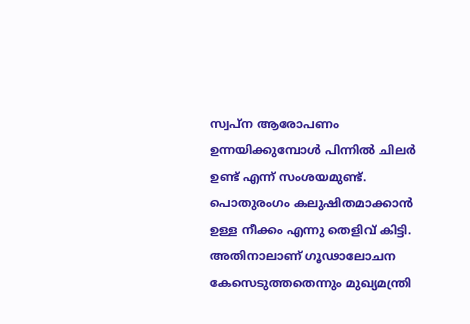സ്വപ്ന ആരോപണം ഉന്നയിക്കുമ്പോള്‍ പിന്നില്‍ ചിലര്‍ ഉണ്ട് എന്ന് സംശയമുണ്ട്. പൊതുരംഗം കലുഷിതമാക്കാന്‍ ഉള്ള നീക്കം എന്നു തെളിവ് കിട്ടി. അതിനാലാണ് ഗൂഢാലോചന കേസെടുത്തതെന്നും മുഖ്യമന്ത്രി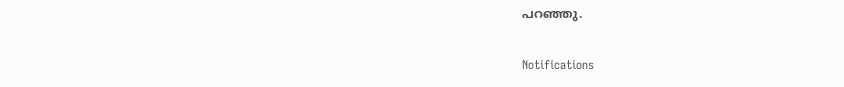പറഞ്ഞു.

Notifications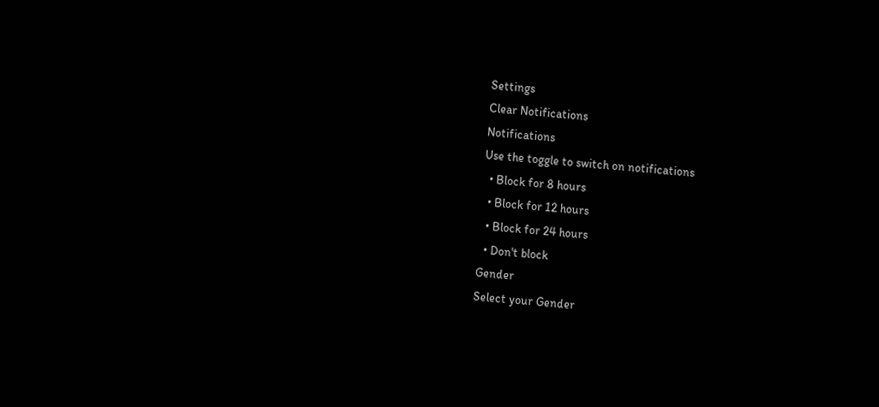Settings
Clear Notifications
Notifications
Use the toggle to switch on notifications
  • Block for 8 hours
  • Block for 12 hours
  • Block for 24 hours
  • Don't block
Gender
Select your Gender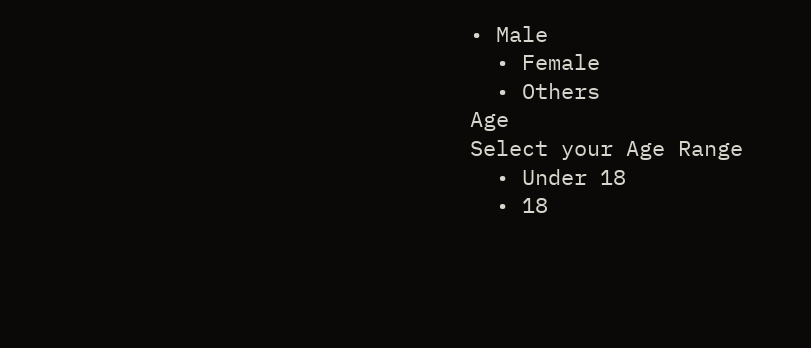• Male
  • Female
  • Others
Age
Select your Age Range
  • Under 18
  • 18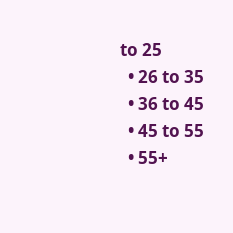to 25
  • 26 to 35
  • 36 to 45
  • 45 to 55
  • 55+